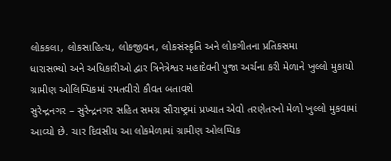લોકકલા, લોકસાહિત્ય, લોકજીવન, લોકસંસ્કૃતિ અને લોકગીતના પ્રતિકસમા
ધારાસભ્યો અને અધિકારીઓ દ્વાર ત્રિનેત્રેશ્વર મહાદેવની પુજા અર્ચના કરી મેળાને ખુલ્લો મુકાયો ગ્રામીણ ઓલિમ્પિકમાં રમતવીરો કૌવત બતાવશે
સુરેન્દ્રનગર – સુરેન્દ્રનગર સહિત સમગ્ર સૌરાષ્ટ્રમાં પ્રખ્યાત એવો તરણેતરનો મેળો ખુલ્લો મુકવામાં આવ્યો છે. ચાર દિવસીય આ લોકમેળામાં ગ્રામીણ ઓલમ્પિક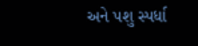અને પશુ સ્પર્ધા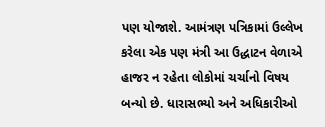પણ યોજાશે. આમંત્રણ પત્રિકામાં ઉલ્લેખ કરેલા એક પણ મંત્રી આ ઉદ્ધાટન વેળાએ હાજર ન રહેતા લોકોમાં ચર્ચાનો વિષય બન્યો છે. ધારાસભ્યો અને અધિકારીઓ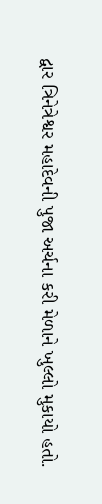દ્વાર ત્રિનેત્રેશ્વર મહાદેવની પુજા અર્ચના કરી મેળાને ખુલ્લો મુકાયો હતો.